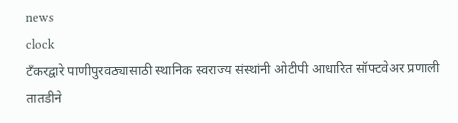news
clock
टँकरद्वारे पाणीपुरवठ्यासाठी स्थानिक स्वराज्य संस्थांनी ओटीपी आधारित सॉफ्टवेअर प्रणाली तातडीने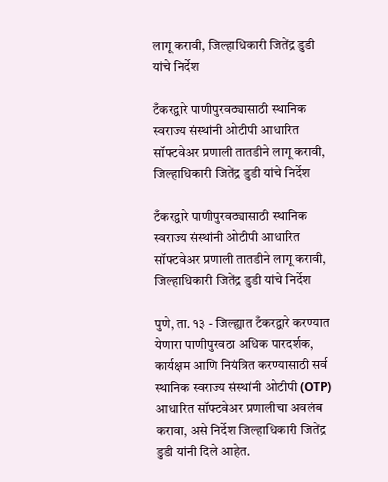लागू करावी, जिल्हाधिकारी जितेंद्र डुडी यांचे निर्देश

टँकरद्वारे पाणीपुरवठ्यासाठी स्थानिक स्वराज्य संस्थांनी ओटीपी आधारित सॉफ्टवेअर प्रणाली तातडीने लागू करावी, जिल्हाधिकारी जितेंद्र डुडी यांचे निर्देश

टँकरद्वारे पाणीपुरवठ्यासाठी स्थानिक स्वराज्य संस्थांनी ओटीपी आधारित सॉफ्टवेअर प्रणाली तातडीने लागू करावी, जिल्हाधिकारी जितेंद्र डुडी यांचे निर्देश

पुणे, ता. १३ - जिल्ह्यात टँकरद्वारे करण्यात येणारा पाणीपुरवठा अधिक पारदर्शक, कार्यक्षम आणि नियंत्रित करण्यासाठी सर्व स्थानिक स्वराज्य संस्थांनी ओटीपी (OTP) आधारित सॉफ्टवेअर प्रणालीचा अवलंब करावा, असे निर्देश जिल्हाधिकारी जितेंद्र डुडी यांनी दिले आहेत.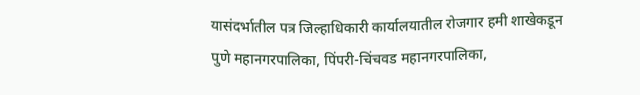यासंदर्भातील पत्र जिल्हाधिकारी कार्यालयातील रोजगार हमी शाखेकडून पुणे महानगरपालिका, पिंपरी-चिंचवड महानगरपालिका,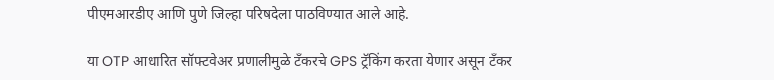पीएमआरडीए आणि पुणे जिल्हा परिषदेला पाठविण्यात आले आहे.

या OTP आधारित सॉफ्टवेअर प्रणालीमुळे टँकरचे GPS ट्रॅकिंग करता येणार असून टँकर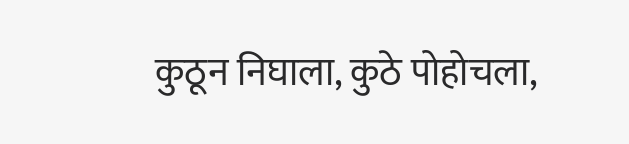कुठून निघाला, कुठे पोहोचला,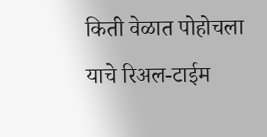किती वेळात पोहोचला याचे रिअल-टाईम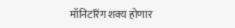मॉनिटरिंग शक्य होणार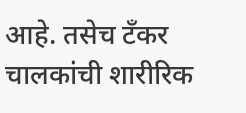आहे. तसेच टँकर चालकांची शारीरिक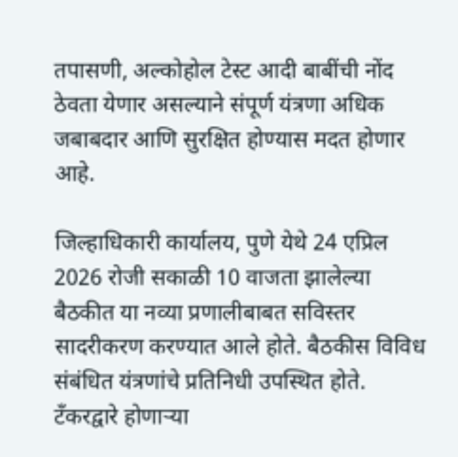तपासणी, अल्कोहोल टेस्ट आदी बाबींची नोंद ठेवता येणार असल्याने संपूर्ण यंत्रणा अधिक जबाबदार आणि सुरक्षित होण्यास मदत होणार आहे.

जिल्हाधिकारी कार्यालय, पुणे येथे 24 एप्रिल 2026 रोजी सकाळी 10 वाजता झालेल्या बैठकीत या नव्या प्रणालीबाबत सविस्तर सादरीकरण करण्यात आले होते. बैठकीस विविध संबंधित यंत्रणांचे प्रतिनिधी उपस्थित होते. टँकरद्वारे होणाऱ्या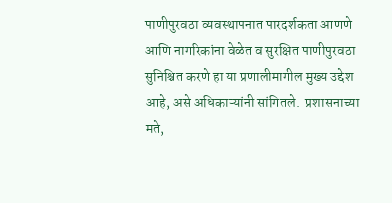पाणीपुरवठा व्यवस्थापनात पारदर्शकता आणणे आणि नागरिकांना वेळेत व सुरक्षित पाणीपुरवठा सुनिश्चित करणे हा या प्रणालीमागील मुख्य उद्देश आहे, असे अधिकाऱ्यांनी सांगितले.  प्रशासनाच्या मते,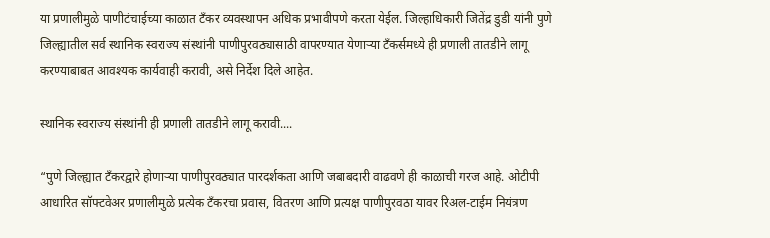या प्रणालीमुळे पाणीटंचाईच्या काळात टँकर व्यवस्थापन अधिक प्रभावीपणे करता येईल. जिल्हाधिकारी जितेंद्र डुडी यांनी पुणे जिल्ह्यातील सर्व स्थानिक स्वराज्य संस्थांनी पाणीपुरवठ्यासाठी वापरण्यात येणाऱ्या टँकर्समध्ये ही प्रणाली तातडीने लागू करण्याबाबत आवश्यक कार्यवाही करावी, असे निर्देश दिले आहेत.

स्थानिक स्वराज्य संस्थांनी ही प्रणाली तातडीने लागू करावी....

“पुणे जिल्ह्यात टँकरद्वारे होणाऱ्या पाणीपुरवठ्यात पारदर्शकता आणि जबाबदारी वाढवणे ही काळाची गरज आहे. ओटीपी आधारित सॉफ्टवेअर प्रणालीमुळे प्रत्येक टँकरचा प्रवास, वितरण आणि प्रत्यक्ष पाणीपुरवठा यावर रिअल-टाईम नियंत्रण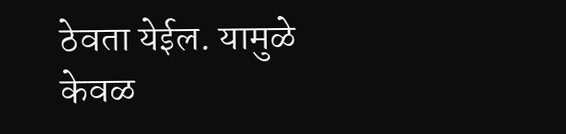ठेवता येईल. यामुळे केवळ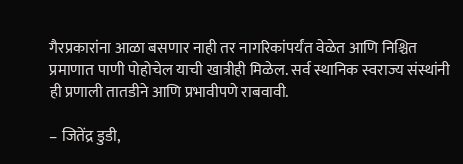गैरप्रकारांना आळा बसणार नाही तर नागरिकांपर्यंत वेळेत आणि निश्चित प्रमाणात पाणी पोहोचेल याची खात्रीही मिळेल. सर्व स्थानिक स्वराज्य संस्थांनी ही प्रणाली तातडीने आणि प्रभावीपणे राबवावी.

– जितेंद्र डुडी,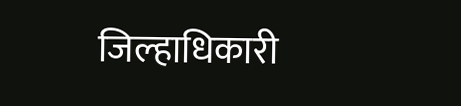जिल्हाधिकारी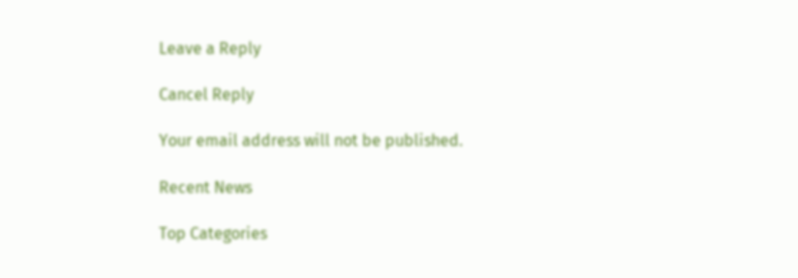Leave a Reply

Cancel Reply

Your email address will not be published.

Recent News

Top Categories